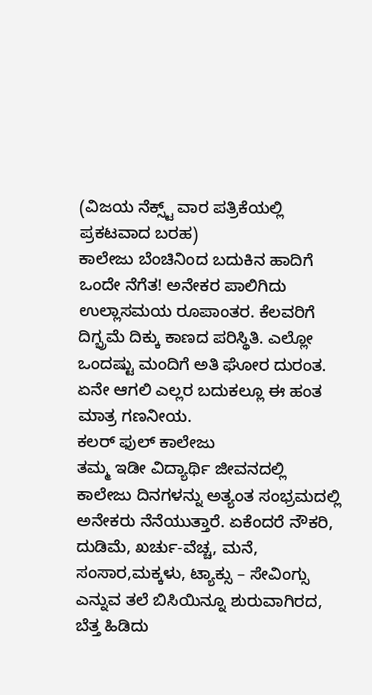(ವಿಜಯ ನೆಕ್ಸ್ಟ್ ವಾರ ಪತ್ರಿಕೆಯಲ್ಲಿ ಪ್ರಕಟವಾದ ಬರಹ)
ಕಾಲೇಜು ಬೆಂಚಿನಿಂದ ಬದುಕಿನ ಹಾದಿಗೆ ಒಂದೇ ನೆಗೆತ! ಅನೇಕರ ಪಾಲಿಗಿದು ಉಲ್ಲಾಸಮಯ ರೂಪಾಂತರ. ಕೆಲವರಿಗೆ ದಿಗ್ಭ್ರಮೆ ದಿಕ್ಕು ಕಾಣದ ಪರಿಸ್ಥಿತಿ. ಎಲ್ಲೋ ಒಂದಷ್ಟು ಮಂದಿಗೆ ಅತಿ ಘೋರ ದುರಂತ. ಏನೇ ಆಗಲಿ ಎಲ್ಲರ ಬದುಕಲ್ಲೂ ಈ ಹಂತ ಮಾತ್ರ ಗಣನೀಯ.
ಕಲರ್ ಫುಲ್ ಕಾಲೇಜು
ತಮ್ಮ ಇಡೀ ವಿದ್ಯಾರ್ಥಿ ಜೀವನದಲ್ಲಿ ಕಾಲೇಜು ದಿನಗಳನ್ನು ಅತ್ಯಂತ ಸಂಭ್ರಮದಲ್ಲಿ ಅನೇಕರು ನೆನೆಯುತ್ತಾರೆ. ಏಕೆಂದರೆ ನೌಕರಿ, ದುಡಿಮೆ, ಖರ್ಚು-ವೆಚ್ಚ, ಮನೆ, ಸಂಸಾರ,ಮಕ್ಕಳು, ಟ್ಯಾಕ್ಸು – ಸೇವಿಂಗ್ಸು ಎನ್ನುವ ತಲೆ ಬಿಸಿಯಿನ್ನೂ ಶುರುವಾಗಿರದ, ಬೆತ್ತ ಹಿಡಿದು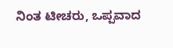ನಿಂತ ಟೀಚರು, ಒಪ್ಪವಾದ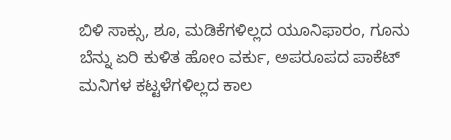ಬಿಳಿ ಸಾಕ್ಸು, ಶೂ, ಮಡಿಕೆಗಳಿಲ್ಲದ ಯೂನಿಫಾರಂ, ಗೂನು ಬೆನ್ನು ಏರಿ ಕುಳಿತ ಹೋಂ ವರ್ಕು, ಅಪರೂಪದ ಪಾಕೆಟ್ ಮನಿಗಳ ಕಟ್ಟಳೆಗಳಿಲ್ಲದ ಕಾಲ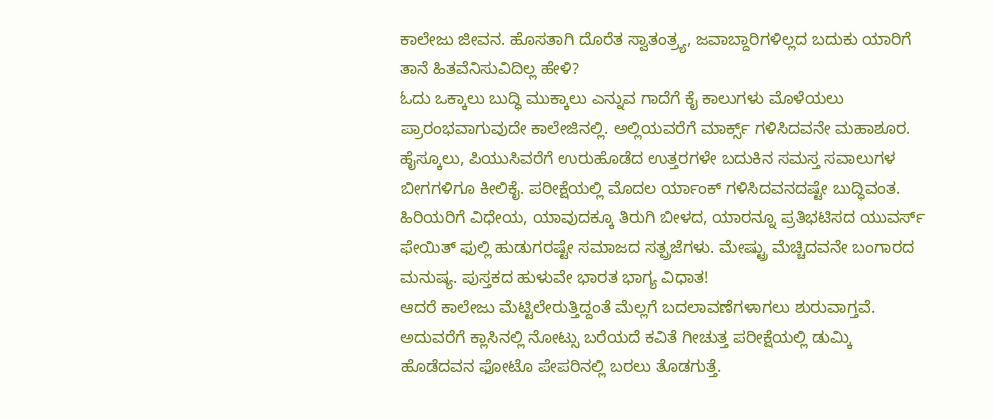ಕಾಲೇಜು ಜೀವನ. ಹೊಸತಾಗಿ ದೊರೆತ ಸ್ವಾತಂತ್ರ್ಯ, ಜವಾಬ್ದಾರಿಗಳಿಲ್ಲದ ಬದುಕು ಯಾರಿಗೆ ತಾನೆ ಹಿತವೆನಿಸುವಿದಿಲ್ಲ ಹೇಳಿ?
ಓದು ಒಕ್ಕಾಲು ಬುದ್ಧಿ ಮುಕ್ಕಾಲು ಎನ್ನುವ ಗಾದೆಗೆ ಕೈ ಕಾಲುಗಳು ಮೊಳೆಯಲು ಪ್ರಾರಂಭವಾಗುವುದೇ ಕಾಲೇಜಿನಲ್ಲಿ. ಅಲ್ಲಿಯವರೆಗೆ ಮಾರ್ಕ್ಸ್ ಗಳಿಸಿದವನೇ ಮಹಾಶೂರ. ಹೈಸ್ಕೂಲು, ಪಿಯುಸಿವರೆಗೆ ಉರುಹೊಡೆದ ಉತ್ತರಗಳೇ ಬದುಕಿನ ಸಮಸ್ತ ಸವಾಲುಗಳ ಬೀಗಗಳಿಗೂ ಕೀಲಿಕೈ. ಪರೀಕ್ಷೆಯಲ್ಲಿ ಮೊದಲ ರ್ಯಾಂಕ್ ಗಳಿಸಿದವನದಷ್ಟೇ ಬುದ್ಧಿವಂತ. ಹಿರಿಯರಿಗೆ ವಿಧೇಯ, ಯಾವುದಕ್ಕೂ ತಿರುಗಿ ಬೀಳದ, ಯಾರನ್ನೂ ಪ್ರತಿಭಟಿಸದ ಯುವರ್ಸ್ ಫೇಯಿತ್ ಫುಲ್ಲಿ ಹುಡುಗರಷ್ಟೇ ಸಮಾಜದ ಸತ್ಪ್ರಜೆಗಳು. ಮೇಷ್ಟ್ರು ಮೆಚ್ಚಿದವನೇ ಬಂಗಾರದ ಮನುಷ್ಯ. ಪುಸ್ತಕದ ಹುಳುವೇ ಭಾರತ ಭಾಗ್ಯ ವಿಧಾತ!
ಆದರೆ ಕಾಲೇಜು ಮೆಟ್ಟಿಲೇರುತ್ತಿದ್ದಂತೆ ಮೆಲ್ಲಗೆ ಬದಲಾವಣೆಗಳಾಗಲು ಶುರುವಾಗ್ತವೆ. ಅದುವರೆಗೆ ಕ್ಲಾಸಿನಲ್ಲಿ ನೋಟ್ಸು ಬರೆಯದೆ ಕವಿತೆ ಗೀಚುತ್ತ ಪರೀಕ್ಷೆಯಲ್ಲಿ ಡುಮ್ಕಿ ಹೊಡೆದವನ ಫೋಟೊ ಪೇಪರಿನಲ್ಲಿ ಬರಲು ತೊಡಗುತ್ತೆ.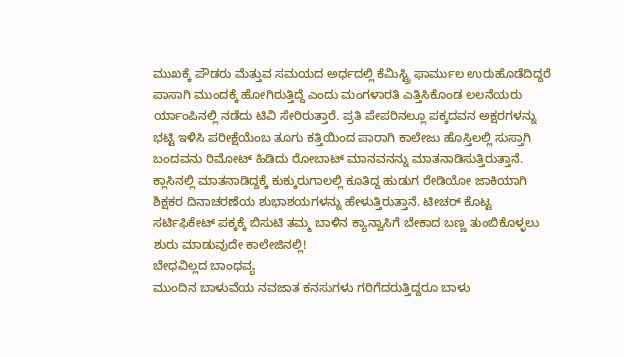ಮುಖಕ್ಕೆ ಪೌಡರು ಮೆತ್ತುವ ಸಮಯದ ಅರ್ಧದಲ್ಲಿ ಕೆಮಿಸ್ಟ್ರಿ ಫಾರ್ಮುಲ ಉರುಹೊಡೆದಿದ್ದರೆ ಪಾಸಾಗಿ ಮುಂದಕ್ಕೆ ಹೋಗಿರುತ್ತಿದ್ದೆ ಎಂದು ಮಂಗಳಾರತಿ ಎತ್ತಿಸಿಕೊಂಡ ಲಲನೆಯರು ರ್ಯಾಂಪಿನಲ್ಲಿ ನಡೆದು ಟಿವಿ ಸೇರಿರುತ್ತಾರೆ. ಪ್ರತಿ ಪೇಪರಿನಲ್ಲೂ ಪಕ್ಕದವನ ಅಕ್ಷರಗಳನ್ನು ಭಟ್ಟಿ ಇಳಿಸಿ ಪರೀಕ್ಷೆಯೆಂಬ ತೂಗು ಕತ್ತಿಯಿಂದ ಪಾರಾಗಿ ಕಾಲೇಜು ಹೊಸ್ತಿಲಲ್ಲಿ ಸುಸ್ತಾಗಿ ಬಂದವನು ರಿಮೋಟ್ ಹಿಡಿದು ರೋಬಾಟ್ ಮಾನವನನ್ನು ಮಾತನಾಡಿಸುತ್ತಿರುತ್ತಾನೆ. ಕ್ಲಾಸಿನಲ್ಲಿ ಮಾತನಾಡಿದ್ದಕ್ಕೆ ಕುಕ್ಕುರುಗಾಲಲ್ಲಿ ಕೂತಿದ್ದ ಹುಡುಗ ರೇಡಿಯೋ ಜಾಕಿಯಾಗಿ ಶಿಕ್ಷಕರ ದಿನಾಚರಣೆಯ ಶುಭಾಶಯಗಳನ್ನು ಹೇಳುತ್ತಿರುತ್ತಾನೆ. ಟೀಚರ್ ಕೊಟ್ಟ ಸರ್ಟಿಫಿಕೇಟ್ ಪಕ್ಕಕ್ಕೆ ಬಿಸುಟಿ ತಮ್ಮ ಬಾಳಿನ ಕ್ಯಾನ್ವಾಸಿಗೆ ಬೇಕಾದ ಬಣ್ಣ ತುಂಬಿಕೊಳ್ಳಲು ಶುರು ಮಾಡುವುದೇ ಕಾಲೇಜಿನಲ್ಲಿ!
ಬೇಧವಿಲ್ಲದ ಬಾಂಧವ್ಯ
ಮುಂದಿನ ಬಾಳುವೆಯ ನವಜಾತ ಕನಸುಗಳು ಗರಿಗೆದರುತ್ತಿದ್ದರೂ ಬಾಳು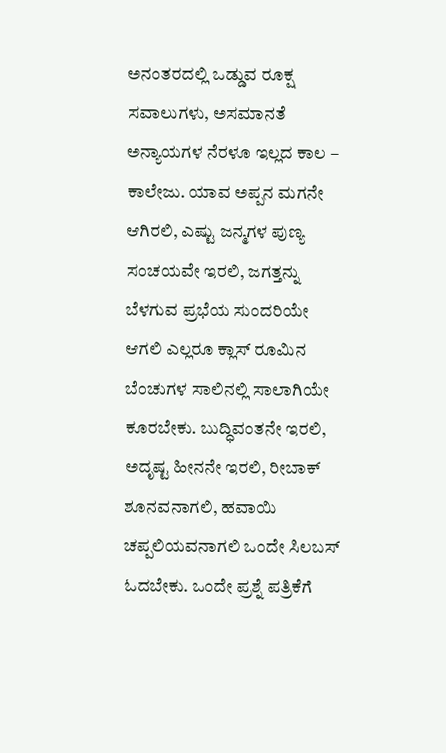ಅನಂತರದಲ್ಲಿ ಒಡ್ಡುವ ರೂಕ್ಷ ಸವಾಲುಗಳು, ಅಸಮಾನತೆ ಅನ್ಯಾಯಗಳ ನೆರಳೂ ಇಲ್ಲದ ಕಾಲ – ಕಾಲೇಜು. ಯಾವ ಅಪ್ಪನ ಮಗನೇ ಆಗಿರಲಿ, ಎಷ್ಟು ಜನ್ಮಗಳ ಪುಣ್ಯ ಸಂಚಯವೇ ಇರಲಿ, ಜಗತ್ತನ್ನು ಬೆಳಗುವ ಪ್ರಭೆಯ ಸುಂದರಿಯೇ ಆಗಲಿ ಎಲ್ಲರೂ ಕ್ಲಾಸ್ ರೂಮಿನ ಬೆಂಚುಗಳ ಸಾಲಿನಲ್ಲಿ ಸಾಲಾಗಿಯೇ ಕೂರಬೇಕು. ಬುದ್ಧಿವಂತನೇ ಇರಲಿ, ಅದೃಷ್ಟ ಹೀನನೇ ಇರಲಿ, ರೀಬಾಕ್ ಶೂನವನಾಗಲಿ, ಹವಾಯಿ ಚಪ್ಪಲಿಯವನಾಗಲಿ ಒಂದೇ ಸಿಲಬಸ್ ಓದಬೇಕು. ಒಂದೇ ಪ್ರಶ್ನೆ ಪತ್ರಿಕೆಗೆ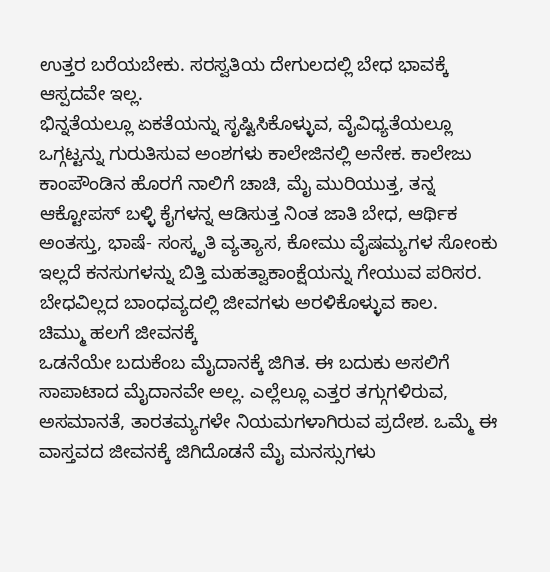ಉತ್ತರ ಬರೆಯಬೇಕು. ಸರಸ್ವತಿಯ ದೇಗುಲದಲ್ಲಿ ಬೇಧ ಭಾವಕ್ಕೆ ಆಸ್ಪದವೇ ಇಲ್ಲ.
ಭಿನ್ನತೆಯಲ್ಲೂ ಏಕತೆಯನ್ನು ಸೃಷ್ಟಿಸಿಕೊಳ್ಳುವ, ವೈವಿಧ್ಯತೆಯಲ್ಲೂ ಒಗ್ಗಟ್ಟನ್ನು ಗುರುತಿಸುವ ಅಂಶಗಳು ಕಾಲೇಜಿನಲ್ಲಿ ಅನೇಕ. ಕಾಲೇಜು ಕಾಂಪೌಂಡಿನ ಹೊರಗೆ ನಾಲಿಗೆ ಚಾಚಿ, ಮೈ ಮುರಿಯುತ್ತ, ತನ್ನ ಆಕ್ಟೋಪಸ್ ಬಳ್ಳಿ ಕೈಗಳನ್ನ ಆಡಿಸುತ್ತ ನಿಂತ ಜಾತಿ ಬೇಧ, ಆರ್ಥಿಕ ಅಂತಸ್ತು, ಭಾಷೆ- ಸಂಸ್ಕೃತಿ ವ್ಯತ್ಯಾಸ, ಕೋಮು ವೈಷಮ್ಯಗಳ ಸೋಂಕು ಇಲ್ಲದೆ ಕನಸುಗಳನ್ನು ಬಿತ್ತಿ ಮಹತ್ವಾಕಾಂಕ್ಷೆಯನ್ನು ಗೇಯುವ ಪರಿಸರ. ಬೇಧವಿಲ್ಲದ ಬಾಂಧವ್ಯದಲ್ಲಿ ಜೀವಗಳು ಅರಳಿಕೊಳ್ಳುವ ಕಾಲ.
ಚಿಮ್ಮು ಹಲಗೆ ಜೀವನಕ್ಕೆ
ಒಡನೆಯೇ ಬದುಕೆಂಬ ಮೈದಾನಕ್ಕೆ ಜಿಗಿತ. ಈ ಬದುಕು ಅಸಲಿಗೆ ಸಾಪಾಟಾದ ಮೈದಾನವೇ ಅಲ್ಲ. ಎಲ್ಲೆಲ್ಲೂ ಎತ್ತರ ತಗ್ಗುಗಳಿರುವ, ಅಸಮಾನತೆ, ತಾರತಮ್ಯಗಳೇ ನಿಯಮಗಳಾಗಿರುವ ಪ್ರದೇಶ. ಒಮ್ಮೆ ಈ ವಾಸ್ತವದ ಜೀವನಕ್ಕೆ ಜಿಗಿದೊಡನೆ ಮೈ ಮನಸ್ಸುಗಳು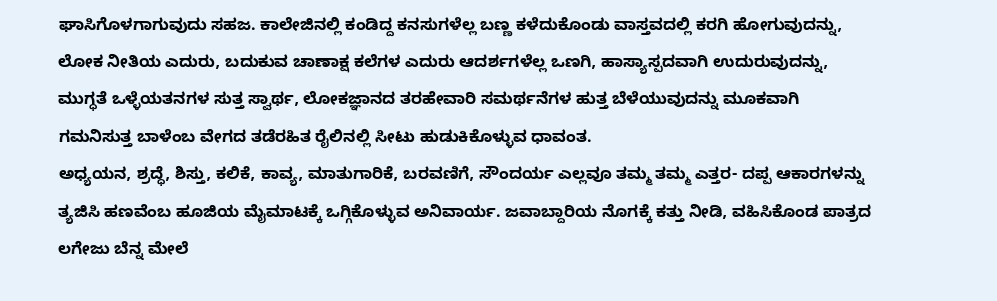ಘಾಸಿಗೊಳಗಾಗುವುದು ಸಹಜ. ಕಾಲೇಜಿನಲ್ಲಿ ಕಂಡಿದ್ದ ಕನಸುಗಳೆಲ್ಲ ಬಣ್ಣ ಕಳೆದುಕೊಂಡು ವಾಸ್ತವದಲ್ಲಿ ಕರಗಿ ಹೋಗುವುದನ್ನು, ಲೋಕ ನೀತಿಯ ಎದುರು, ಬದುಕುವ ಚಾಣಾಕ್ಷ ಕಲೆಗಳ ಎದುರು ಆದರ್ಶಗಳೆಲ್ಲ ಒಣಗಿ, ಹಾಸ್ಯಾಸ್ಪದವಾಗಿ ಉದುರುವುದನ್ನು, ಮುಗ್ಧತೆ ಒಳ್ಳೆಯತನಗಳ ಸುತ್ತ ಸ್ವಾರ್ಥ, ಲೋಕಜ್ಞಾನದ ತರಹೇವಾರಿ ಸಮರ್ಥನೆಗಳ ಹುತ್ತ ಬೆಳೆಯುವುದನ್ನು ಮೂಕವಾಗಿ ಗಮನಿಸುತ್ತ ಬಾಳೆಂಬ ವೇಗದ ತಡೆರಹಿತ ರೈಲಿನಲ್ಲಿ ಸೀಟು ಹುಡುಕಿಕೊಳ್ಳುವ ಧಾವಂತ.
ಅಧ್ಯಯನ, ಶ್ರದ್ಧೆ, ಶಿಸ್ತು, ಕಲಿಕೆ, ಕಾವ್ಯ, ಮಾತುಗಾರಿಕೆ, ಬರವಣಿಗೆ, ಸೌಂದರ್ಯ ಎಲ್ಲವೂ ತಮ್ಮ ತಮ್ಮ ಎತ್ತರ- ದಪ್ಪ ಆಕಾರಗಳನ್ನು ತ್ಯಜಿಸಿ ಹಣವೆಂಬ ಹೂಜಿಯ ಮೈಮಾಟಕ್ಕೆ ಒಗ್ಗಿಕೊಳ್ಳುವ ಅನಿವಾರ್ಯ. ಜವಾಬ್ದಾರಿಯ ನೊಗಕ್ಕೆ ಕತ್ತು ನೀಡಿ, ವಹಿಸಿಕೊಂಡ ಪಾತ್ರದ ಲಗೇಜು ಬೆನ್ನ ಮೇಲೆ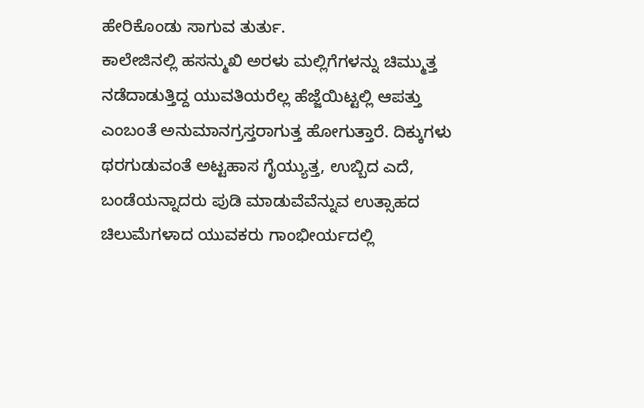ಹೇರಿಕೊಂಡು ಸಾಗುವ ತುರ್ತು.
ಕಾಲೇಜಿನಲ್ಲಿ ಹಸನ್ಮುಖಿ ಅರಳು ಮಲ್ಲಿಗೆಗಳನ್ನು ಚಿಮ್ಮುತ್ತ ನಡೆದಾಡುತ್ತಿದ್ದ ಯುವತಿಯರೆಲ್ಲ ಹೆಜ್ಜೆಯಿಟ್ಟಲ್ಲಿ ಆಪತ್ತು ಎಂಬಂತೆ ಅನುಮಾನಗ್ರಸ್ತರಾಗುತ್ತ ಹೋಗುತ್ತಾರೆ. ದಿಕ್ಕುಗಳು ಥರಗುಡುವಂತೆ ಅಟ್ಟಹಾಸ ಗೈಯ್ಯುತ್ತ, ಉಬ್ಬಿದ ಎದೆ, ಬಂಡೆಯನ್ನಾದರು ಪುಡಿ ಮಾಡುವೆವೆನ್ನುವ ಉತ್ಸಾಹದ ಚಿಲುಮೆಗಳಾದ ಯುವಕರು ಗಾಂಭೀರ್ಯದಲ್ಲಿ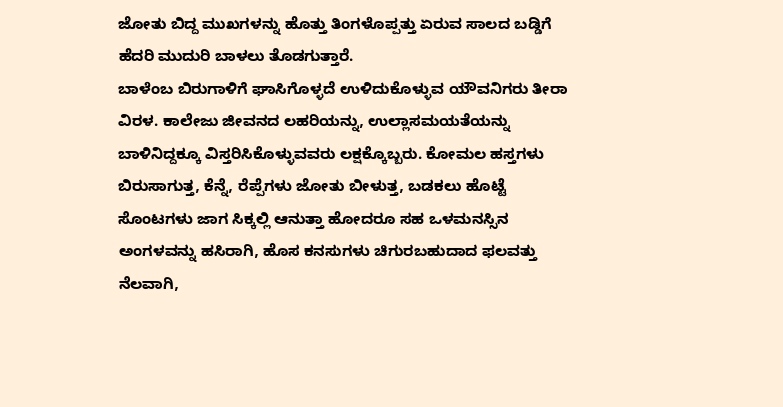ಜೋತು ಬಿದ್ದ ಮುಖಗಳನ್ನು ಹೊತ್ತು ತಿಂಗಳೊಪ್ಪತ್ತು ಏರುವ ಸಾಲದ ಬಡ್ಡಿಗೆ ಹೆದರಿ ಮುದುರಿ ಬಾಳಲು ತೊಡಗುತ್ತಾರೆ.
ಬಾಳೆಂಬ ಬಿರುಗಾಳಿಗೆ ಘಾಸಿಗೊಳ್ಳದೆ ಉಳಿದುಕೊಳ್ಳುವ ಯೌವನಿಗರು ತೀರಾ ವಿರಳ. ಕಾಲೇಜು ಜೀವನದ ಲಹರಿಯನ್ನು, ಉಲ್ಲಾಸಮಯತೆಯನ್ನು ಬಾಳಿನಿದ್ದಕ್ಕೂ ವಿಸ್ತರಿಸಿಕೊಳ್ಳುವವರು ಲಕ್ಷಕ್ಕೊಬ್ಬರು. ಕೋಮಲ ಹಸ್ತಗಳು ಬಿರುಸಾಗುತ್ತ, ಕೆನ್ನೆ, ರೆಪ್ಪೆಗಳು ಜೋತು ಬೀಳುತ್ತ, ಬಡಕಲು ಹೊಟ್ಟೆ ಸೊಂಟಗಳು ಜಾಗ ಸಿಕ್ಕಲ್ಲಿ ಆನುತ್ತಾ ಹೋದರೂ ಸಹ ಒಳಮನಸ್ಸಿನ ಅಂಗಳವನ್ನು ಹಸಿರಾಗಿ, ಹೊಸ ಕನಸುಗಳು ಚಿಗುರಬಹುದಾದ ಫಲವತ್ತು ನೆಲವಾಗಿ,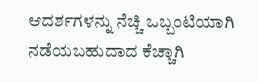ಆದರ್ಶಗಳನ್ನು ನೆಚ್ಚಿ ಒಬ್ಬಂಟಿಯಾಗಿ ನಡೆಯಬಹುದಾದ ಕೆಚ್ಚಾಗಿ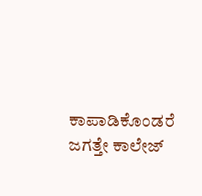ಕಾಪಾಡಿಕೊಂಡರೆ ಜಗತ್ತೇ ಕಾಲೇಜ್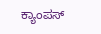ಕ್ಯಾಂಪಸ್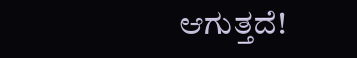ಆಗುತ್ತದೆ!